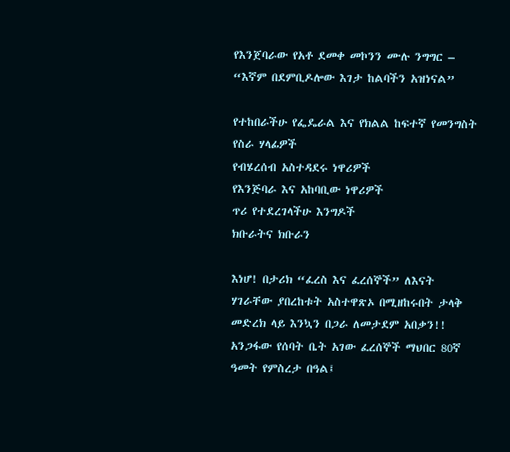የእንጀባራው የአቶ ደመቀ መኮንን ሙሉ ንግግር – “እኛም በደምቢዶሎው እገታ ከልባችን አዝነናል”

የተከበራችሁ የፌዴራል እና የክልል ከፍተኛ የመንግስት የስራ ሃላፊዎች
የብሄረሰብ አስተዳደሩ ነዋሪዎች
የእንጅባራ እና አከባቢው ነዋሪዎች
ጥሪ የተደረገላችሁ እንግዶች
ክቡራትና ክቡራን

እነሆ! በታሪክ “ፈረስ እና ፈረሰኞች” ለእናት ሃገራቸው ያበረከቱት አስተዋጽኦ በሚዘከሩበት ታላቅ መድረክ ላይ እንኳን በጋራ ለመታደም አበቃን!!
አንጋፋው የሰባት ቤት አገው ፈረሰኞች ማህበር 80ኛ ዓመት የምስረታ በዓል፤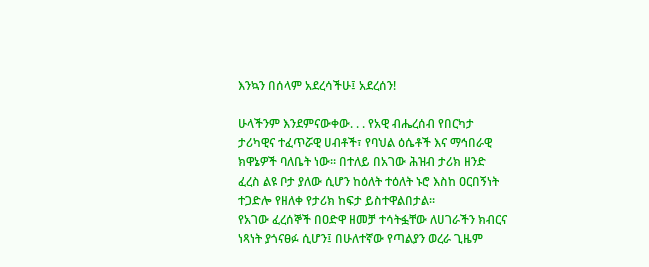እንኳን በሰላም አደረሳችሁ፤ አደረሰን!

ሁላችንም እንደምናውቀው. . . የአዊ ብሔረሰብ የበርካታ ታሪካዊና ተፈጥሯዊ ሀብቶች፣ የባህል ዕሴቶች እና ማኅበራዊ ክዋኔዎች ባለቤት ነው። በተለይ በአገው ሕዝብ ታሪክ ዘንድ ፈረስ ልዩ ቦታ ያለው ሲሆን ከዕለት ተዕለት ኑሮ እስከ ዐርበኝነት ተጋድሎ የዘለቀ የታሪክ ከፍታ ይስተዋልበታል፡፡
የአገው ፈረሰኞች በዐድዋ ዘመቻ ተሳትፏቸው ለሀገራችን ክብርና ነጻነት ያጎናፀፉ ሲሆን፤ በሁለተኛው የጣልያን ወረራ ጊዜም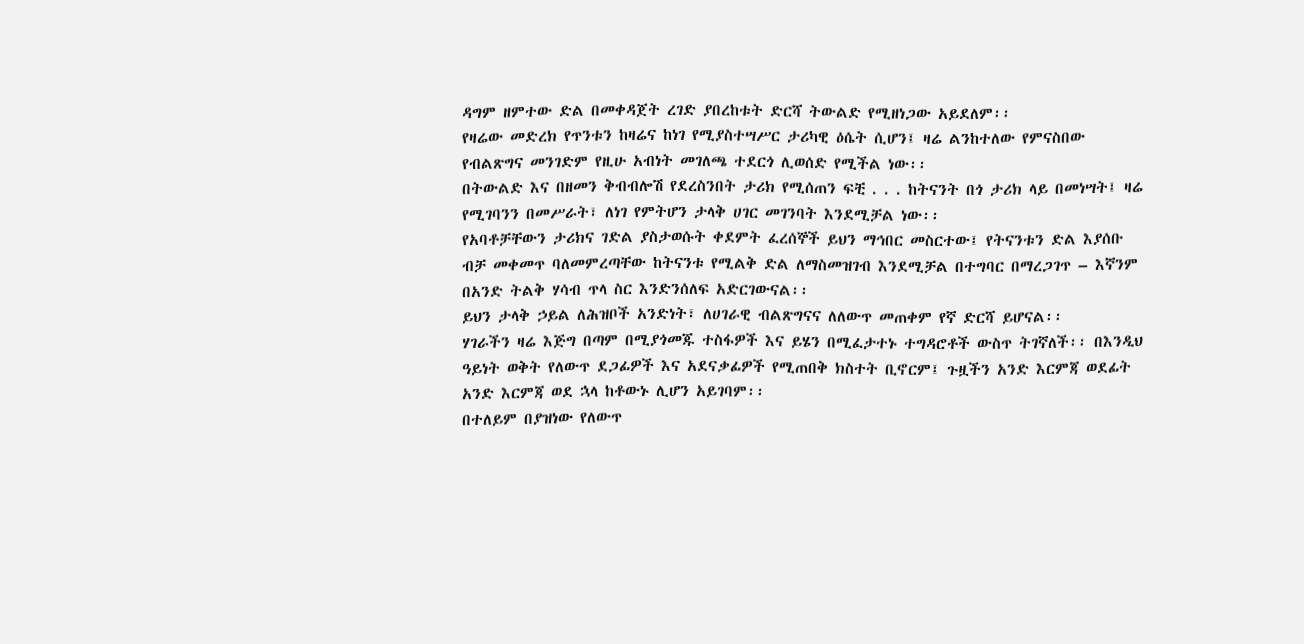ዳግም ዘምተው ድል በመቀዳጀት ረገድ ያበረከቱት ድርሻ ትውልድ የሚዘነጋው አይደለም፡፡
የዛሬው መድረክ የጥንቱን ከዛሬና ከነገ የሚያስተሣሥር ታሪካዊ ዕሴት ሲሆን፤ ዛሬ ልንከተለው የምናስበው የብልጽግና መንገድም የዚሁ አብነት መገለጫ ተደርጎ ሊወሰድ የሚችል ነው፡፡
በትውልድ እና በዘመን ቅብብሎሽ የደረስንበት ታሪክ የሚሰጠን ፍቺ . . . ከትናንት በጎ ታሪክ ላይ በመነሣት፤ ዛሬ የሚገባንን በመሥራት፣ ለነገ የምትሆን ታላቅ ሀገር መገንባት እንደሚቻል ነው፡፡
የአባቶቻቸውን ታሪክና ገድል ያስታወሱት ቀደምት ፈረሰኞች ይህን ማኅበር መስርተው፤ የትናንቱን ድል እያሰቡ ብቻ መቀመጥ ባለመምረጣቸው ከትናንቱ የሚልቅ ድል ለማስመዝገብ እንደሚቻል በተግባር በማረጋገጥ – እኛንም በአንድ ትልቅ ሃሳብ ጥላ ስር እንድንሰለፍ አድርገውናል፡፡
ይህን ታላቅ ኃይል ለሕዝቦች አንድነት፣ ለሀገራዊ ብልጽግናና ለለውጥ መጠቀም የኛ ድርሻ ይሆናል፡፡
ሃገራችን ዛሬ እጅግ በጣም በሚያጎመጁ ተስፋዎች እና ይሄን በሚፈታተኑ ተግዳሮቶች ውስጥ ትገኛለች፡፡ በእንዲህ ዓይነት ወቅት የለውጥ ደጋፊዎች እና አደናቃፊዎች የሚጠበቅ ክስተት ቢኖርም፤ ጉዟችን አንድ እርምጃ ወደፊት አንድ እርምጃ ወደ ኋላ ከቶውኑ ሊሆን አይገባም፡፡
በተለይም በያዝነው የለውጥ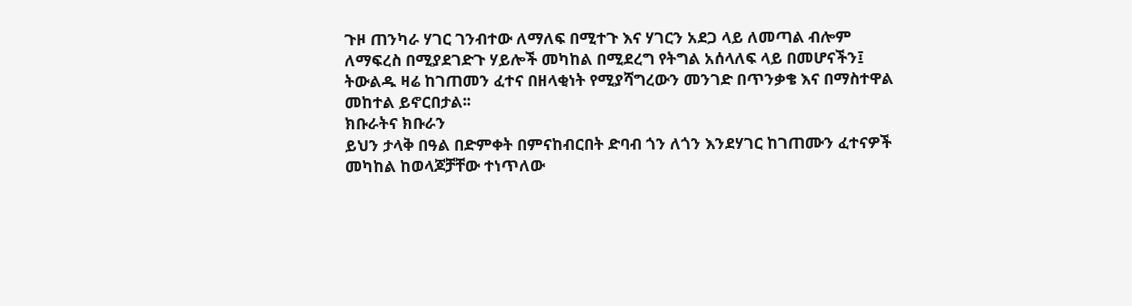ጉዞ ጠንካራ ሃገር ገንብተው ለማለፍ በሚተጉ እና ሃገርን አደጋ ላይ ለመጣል ብሎም ለማፍረስ በሚያደገድጉ ሃይሎች መካከል በሚደረግ የትግል አሰላለፍ ላይ በመሆናችን፤ ትውልዱ ዛሬ ከገጠመን ፈተና በዘላቂነት የሚያሻግረውን መንገድ በጥንቃቄ እና በማስተዋል መከተል ይኖርበታል፡፡
ክቡራትና ክቡራን
ይህን ታላቅ በዓል በድምቀት በምናከብርበት ድባብ ጎን ለጎን እንደሃገር ከገጠሙን ፈተናዎች መካከል ከወላጆቻቸው ተነጥለው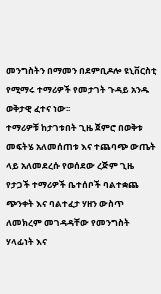መንግስትን በማመን በደምቢዶሎ ዩኒቨርስቲ የሚማሩ ተማሪዎች የመታገት ጉዳይ አንዱ ወቅታዊ ፈተና ነው፡፡
ተማሪዎቹ ከታገቱበት ጊዜ ጀምሮ በወቅቱ መፍትሄ አለመሰጠቱ እና ተጨባጭ ውጤት ላይ አለመደረሱ የወሰደው ረጅም ጊዜ የታጋች ተማሪዎች ቤተሰቦች ባልተቋጨ ጭንቀት እና ባልተፈታ ሃዘን ውስጥ ለመክረም መገዳዳቸው የመንግስት ሃላፊነት እና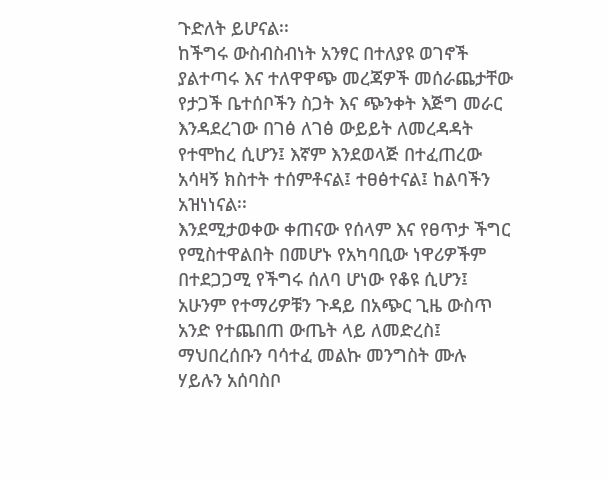ጉድለት ይሆናል፡፡
ከችግሩ ውስብስብነት አንፃር በተለያዩ ወገኖች ያልተጣሩ እና ተለዋዋጭ መረጃዎች መሰራጨታቸው የታጋች ቤተሰቦችን ስጋት እና ጭንቀት እጅግ መራር እንዳደረገው በገፅ ለገፅ ውይይት ለመረዳዳት የተሞከረ ሲሆን፤ እኛም እንደወላጅ በተፈጠረው አሳዛኝ ክስተት ተሰምቶናል፤ ተፀፅተናል፤ ከልባችን አዝነነናል፡፡
እንደሚታወቀው ቀጠናው የሰላም እና የፀጥታ ችግር የሚስተዋልበት በመሆኑ የአካባቢው ነዋሪዎችም በተደጋጋሚ የችግሩ ሰለባ ሆነው የቆዩ ሲሆን፤ አሁንም የተማሪዎቹን ጉዳይ በአጭር ጊዜ ውስጥ አንድ የተጨበጠ ውጤት ላይ ለመድረስ፤ ማህበረሰቡን ባሳተፈ መልኩ መንግስት ሙሉ ሃይሉን አሰባስቦ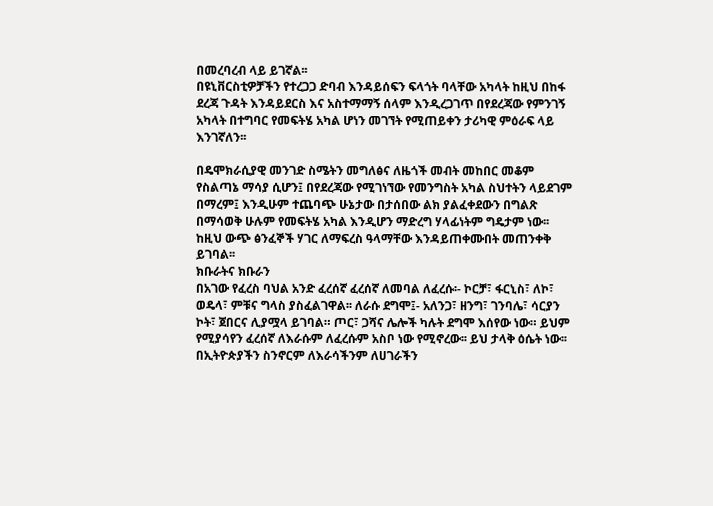በመረባረብ ላይ ይገኛል፡፡
በዩኒቨርስቲዎቻችን የተረጋጋ ድባብ እንዳይሰፍን ፍላጎት ባላቸው አካላት ከዚህ በከፋ ደረጃ ጉዳት እንዳይደርስ እና አስተማማኝ ሰላም እንዲረጋገጥ በየደረጃው የምንገኝ አካላት በተግባር የመፍትሄ አካል ሆነን መገኘት የሚጠይቀን ታሪካዊ ምዕራፍ ላይ እንገኛለን፡፡

በዴሞክራሲያዊ መንገድ ስሜትን መግለፅና ለዜጎች መብት መከበር መቆም የስልጣኔ ማሳያ ሲሆን፤ በየደረጃው የሚገነኘው የመንግስት አካል ስህተትን ላይደገም በማረም፤ እንዲሁም ተጨባጭ ሁኔታው በታሰበው ልክ ያልፈቀደውን በግልጽ በማሳወቅ ሁሉም የመፍትሄ አካል እንዲሆን ማድረግ ሃላፊነትም ግዴታም ነው፡፡
ከዚህ ውጭ ፅንፈኞች ሃገር ለማፍረስ ዓላማቸው እንዳይጠቀሙበት መጠንቀቅ ይገባል፡፡
ክቡራትና ክቡራን
በአገው የፈረስ ባህል አንድ ፈረሰኛ ፈረሰኛ ለመባል ለፈረሱ፡- ኮርቻ፣ ፋርኒስ፣ ለኮ፣ ወዴላ፣ ምቹና ግላስ ያስፈልገዋል፡፡ ለራሱ ደግሞ፤- አለንጋ፣ ዘንግ፣ ገንባሌ፣ ሳርያን ኮት፣ ጀበርና ሊያሟላ ይገባል። ጦር፣ ጋሻና ሌሎች ካሉት ደግሞ እሰየው ነው። ይህም የሚያሳየን ፈረሰኛ ለእራሱም ለፈረሱም አስቦ ነው የሚኖረው፡፡ ይህ ታላቅ ዕሴት ነው፡፡
በኢትዮጵያችን ስንኖርም ለእራሳችንም ለሀገራችን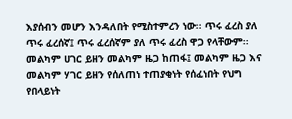እያሰብን መሆን እንዳለበት የሚስተምረን ነው፡፡ ጥሩ ፈረስ ያለ ጥሩ ፈረሰኛ፤ ጥሩ ፈረሰኛም ያለ ጥሩ ፈረስ ዋጋ የላቸውም፡፡ መልካም ሀገር ይዘን መልካም ዜጋ ከጠፋ፤ መልካም ዜጋ እና መልካም ሃገር ይዘን የሰለጠነ ተጠያቂነት የሰፈነበት የህግ የበላይነት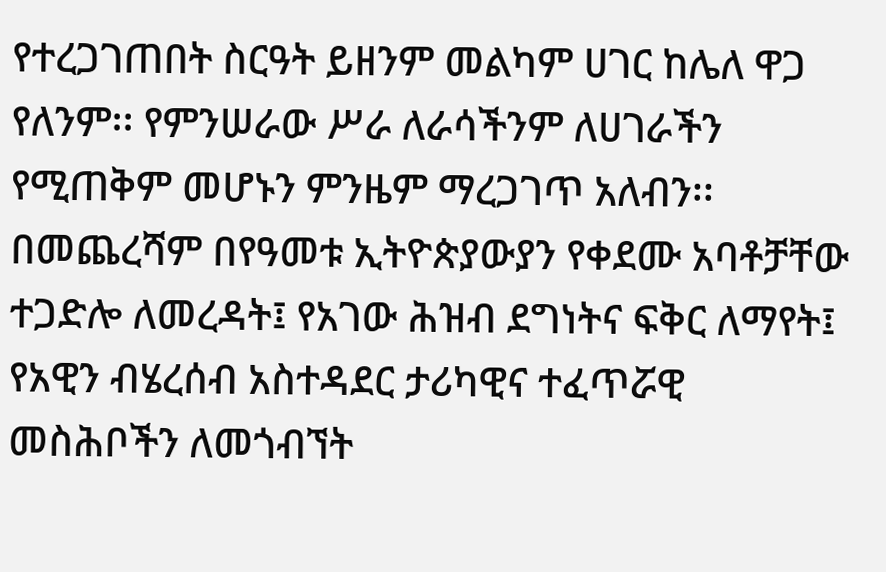የተረጋገጠበት ስርዓት ይዘንም መልካም ሀገር ከሌለ ዋጋ የለንም፡፡ የምንሠራው ሥራ ለራሳችንም ለሀገራችን የሚጠቅም መሆኑን ምንዜም ማረጋገጥ አለብን፡፡
በመጨረሻም በየዓመቱ ኢትዮጵያውያን የቀደሙ አባቶቻቸው ተጋድሎ ለመረዳት፤ የአገው ሕዝብ ደግነትና ፍቅር ለማየት፤ የአዊን ብሄረሰብ አስተዳደር ታሪካዊና ተፈጥሯዊ መስሕቦችን ለመጎብኘት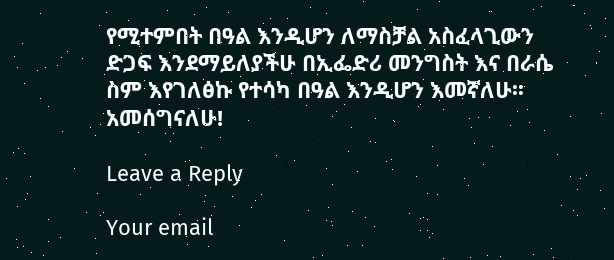የሚተምበት በዓል እንዲሆን ለማስቻል አስፈላጊውን ድጋፍ እንደማይለያችሁ በኢፌድሪ መንግስት እና በራሴ ስም እየገለፅኩ የተሳካ በዓል እንዲሆን እመኛለሁ፡፡
አመሰግናለሁ!

Leave a Reply

Your email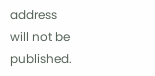address will not be published.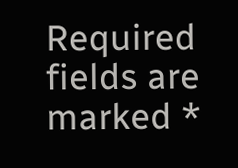Required fields are marked *